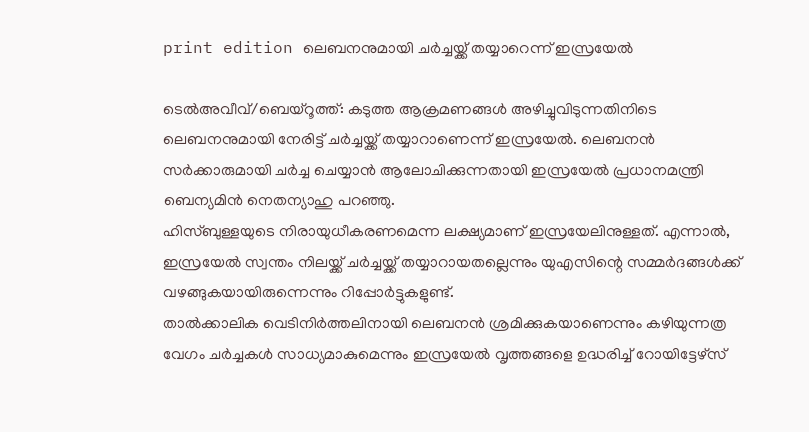print edition ലെബനനുമായി ചർച്ചയ്ക്ക് തയ്യാറെന്ന് ഇസ്രയേൽ

ടെൽഅവീവ്/ബെയ്റൂത്ത്: കടുത്ത ആക്രമണങ്ങൾ അഴിച്ചുവിടുന്നതിനിടെ ലെബനനുമായി നേരിട്ട് ചർച്ചയ്ക്ക് തയ്യാറാണെന്ന് ഇസ്രയേൽ. ലെബനൻ സർക്കാരുമായി ചർച്ച ചെയ്യാൻ ആലോചിക്കുന്നതായി ഇസ്രയേൽ പ്രധാനമന്ത്രി ബെന്യമിൻ നെതന്യാഹു പറഞ്ഞു.
ഹിസ്ബുള്ളയുടെ നിരായുധീകരണമെന്ന ലക്ഷ്യമാണ് ഇസ്രയേലിനുള്ളത്. എന്നാൽ, ഇസ്രയേൽ സ്വന്തം നിലയ്ക്ക് ചർച്ചയ്ക്ക് തയ്യാറായതല്ലെന്നും യുഎസിന്റെ സമ്മർദങ്ങൾക്ക് വഴങ്ങുകയായിരുന്നെന്നും റിപ്പോർട്ടുകളുണ്ട്.
താൽക്കാലിക വെടിനിർത്തലിനായി ലെബനൻ ശ്രമിക്കുകയാണെന്നും കഴിയുന്നത്ര വേഗം ചർച്ചകൾ സാധ്യമാകുമെന്നും ഇസ്രയേൽ വൃത്തങ്ങളെ ഉദ്ധരിച്ച് റോയിട്ടേഴ്സ്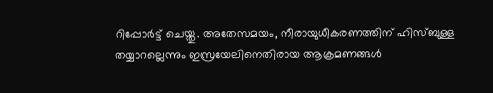റിപ്പോർട്ട് ചെയ്തു. അതേസമയം, നീരായുധീകരണത്തിന് ഹിസ്ബുള്ള തയ്യാറല്ലെന്നും ഇസ്രയേലിനെതിരായ ആക്രമണങ്ങൾ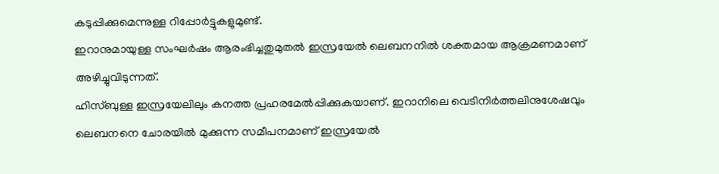കടുപ്പിക്കുമെന്നുള്ള റിപ്പോർട്ടുകളുമുണ്ട്.
ഇറാനുമായുള്ള സംഘർഷം ആരംഭിച്ചതുമുതൽ ഇസ്രയേൽ ലെബനനിൽ ശക്തമായ ആക്രമണമാണ് അഴിച്ചുവിടുന്നത്.
ഹിസ്ബുള്ള ഇസ്രയേലിലും കനത്ത പ്രഹരമേൽപ്പിക്കുകയാണ്. ഇറാനിലെ വെടിനിർത്തലിനുശേഷവും ലെബനനെ ചോരയിൽ മുക്കുന്ന സമീപനമാണ് ഇസ്രയേൽ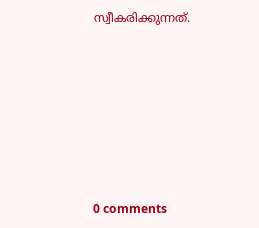സ്വീകരിക്കുന്നത്.










0 comments